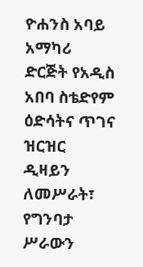ዮሐንስ አባይ አማካሪ ድርጅት የአዲስ አበባ ስቴድየም ዕድሳትና ጥገና ዝርዝር ዲዛይን ለመሥራት፣ የግንባታ ሥራውን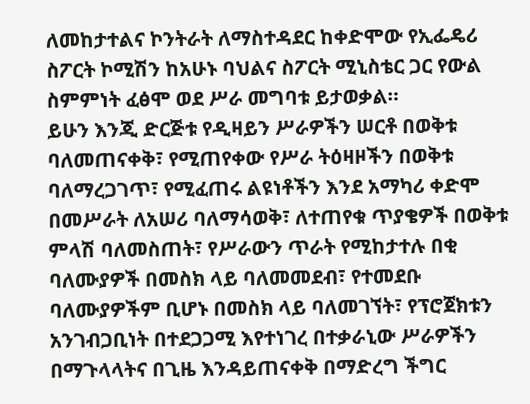ለመከታተልና ኮንትራት ለማስተዳደር ከቀድሞው የኢፌዴሪ ስፖርት ኮሚሽን ከአሁኑ ባህልና ስፖርት ሚኒስቴር ጋር የውል ስምምነት ፈፅሞ ወደ ሥራ መግባቱ ይታወቃል።
ይሁን እንጂ ድርጅቱ የዲዛይን ሥራዎችን ሠርቶ በወቅቱ ባለመጠናቀቅ፣ የሚጠየቀው የሥራ ትዕዛዞችን በወቅቱ ባለማረጋገጥ፣ የሚፈጠሩ ልዩነቶችን እንደ አማካሪ ቀድሞ በመሥራት ለአሠሪ ባለማሳወቅ፣ ለተጠየቁ ጥያቄዎች በወቅቱ ምላሽ ባለመስጠት፣ የሥራውን ጥራት የሚከታተሉ በቂ ባለሙያዎች በመስክ ላይ ባለመመደብ፣ የተመደቡ ባለሙያዎችም ቢሆኑ በመስክ ላይ ባለመገኘት፣ የፕሮጀክቱን አንገብጋቢነት በተደጋጋሚ እየተነገረ በተቃራኒው ሥራዎችን በማጉላላትና በጊዜ እንዳይጠናቀቅ በማድረግ ችግር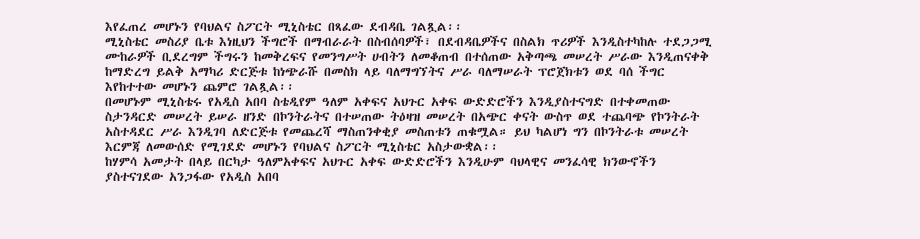እየፈጠረ መሆኑን የባህልና ስፖርት ሚኒስቴር በጻፈው ደብዳቤ ገልጿል፡፡
ሚኒስቴር መስሪያ ቤቱ እነዚህን ችግሮች በማብራራት በስብሰባዎች፣ በደብዳቤዎችና በስልክ ጥሪዎች እንዲስተካከሉ ተደጋጋሚ ሙከራዎች ቢደረግም ችግሩን ከመቅረፍና የመንግሥት ሀብትን ለመቆጠብ በተሰጠው አቅጣጫ መሠረት ሥራው እንዲጠናቀቅ ከማድረግ ይልቅ አማካሪ ድርጅቱ ከነጭራሹ በመስክ ላይ ባለማግኘትና ሥራ ባለማሠራት ፕሮጀክቱን ወደ ባሰ ችግር እየከተተው መሆኑን ጨምሮ ገልጿል፡፡
በመሆኑም ሚኒስቴሩ የአዲስ አበባ ስቴዲየም ዓለም አቀፍና አህጉር አቀፍ ውድድሮችን እንዲያስተናግድ በተቀመጠው ስታንዳርድ መሠረት ይሠራ ዘንድ በኮንትራትና በተሠጠው ትዕዛዝ መሠረት በአጭር ቀናት ውስጥ ወደ ተጨባጭ የኮንትራት አስተዳደር ሥራ እንዲገባ ለድርጅቱ የመጨረሻ ማስጠንቀቂያ መስጠቱን ጠቁሟል። ይህ ካልሆነ ግን በኮንትራቱ መሠረት እርምጃ ለመውሰድ የሚገደድ መሆኑን የባህልና ስፖርት ሚኒስቴር አስታውቋል፡፡
ከሃምሳ አመታት በላይ በርካታ ዓለምአቀፍና አህጉር አቀፍ ውድድሮችን እንዲሁም ባህላዊና መንፈሳዊ ክንውኖችን ያስተናገደው አንጋፋው የአዲስ አበባ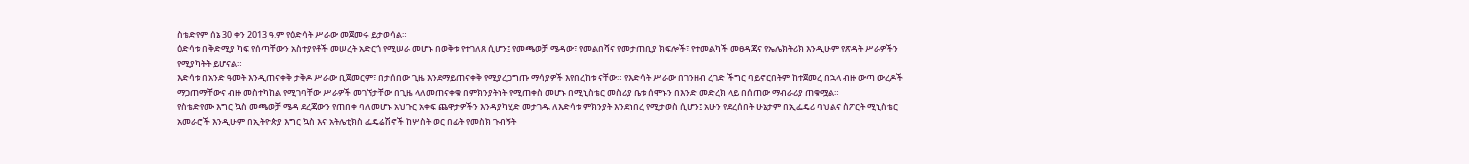ስቴድየም ሰኔ 30 ቀን 2013 ዓ.ም የዕድሳት ሥራው መጀመሩ ይታወሳል።
ዕድሳቱ በቅድሚያ ካፍ የሰጣቸውን አስተያየቶች መሠረት አድርጎ የሚሠራ መሆኑ በወቅቱ የተገለጸ ሲሆን፤ የመጫወቻ ሜዳው፣ የመልበሻና የመታጠቢያ ክፍሎች፣ የተመልካች መፀዳጃና የኤሌክትሪክ እንዲሁም የጽዳት ሥራዎችን የሚያካትት ይሆናል።
እድሳቱ በአንድ ዓመት እንዲጠናቀቅ ታቅዶ ሥራው ቢጀመርም፣ በታሰበው ጊዜ እንደማይጠናቀቅ የሚያረጋግጡ ማሳያዎች እየበረከቱ ናቸው። የእድሳት ሥራው በገንዘብ ረገድ ችግር ባይኖርበትም ከተጀመረ በኋላ ብዙ ውጣ ውረዶች ማጋጠማቸውና ብዙ መስተካከል የሚገባቸው ሥራዎች መገኘታቸው በጊዜ ላለመጠናቀቁ በምክንያትነት የሚጠቀስ መሆኑ በሚኒስቴር መስሪያ ቤቱ ሰሞኑን በእንድ መድረክ ላይ በሰጠው ማብራሪያ ጠቁሟል።
የስቴድየሙ እግር ኳስ መጫወቻ ሜዳ ደረጃውን የጠበቀ ባለመሆኑ አህጉር አቀፍ ጨዋታዎችን እንዳያካሂድ መታገዱ ለእድሳቱ ምክንያት እንደነበረ የሚታወስ ሲሆን፤ አሁን የደረሰበት ሁኔታም በኢፌዴሪ ባህልና ስፖርት ሚኒስቴር አመራሮች እንዲሁም በኢትዮጵያ እግር ኳስ እና አትሌቲክስ ፌዴሬሽኖች ከሦስት ወር በፊት የመስክ ጉብኝት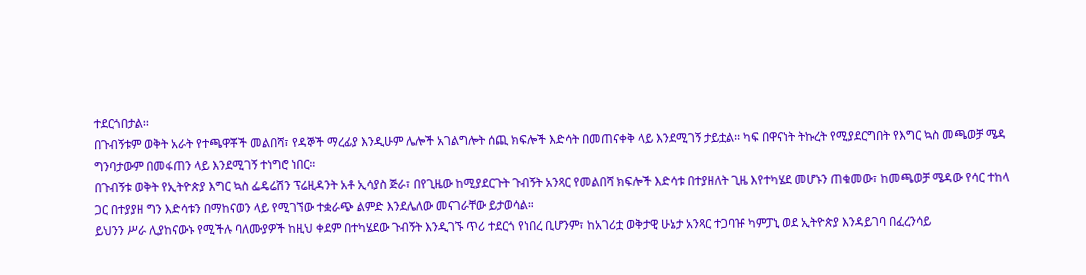ተደርጎበታል፡፡
በጉብኝቱም ወቅት አራት የተጫዋቾች መልበሻ፣ የዳኞች ማረፊያ እንዲሁም ሌሎች አገልግሎት ሰጪ ክፍሎች እድሳት በመጠናቀቅ ላይ እንደሚገኝ ታይቷል፡፡ ካፍ በዋናነት ትኩረት የሚያደርግበት የእግር ኳስ መጫወቻ ሜዳ ግንባታውም በመፋጠን ላይ እንደሚገኝ ተነግሮ ነበር።
በጉብኝቱ ወቅት የኢትዮጵያ እግር ኳስ ፌዴሬሽን ፕሬዚዳንት አቶ ኢሳያስ ጅራ፣ በየጊዜው ከሚያደርጉት ጉብኝት አንጻር የመልበሻ ክፍሎች እድሳቱ በተያዘለት ጊዜ እየተካሄደ መሆኑን ጠቁመው፣ ከመጫወቻ ሜዳው የሳር ተከላ ጋር በተያያዘ ግን እድሳቱን በማከናወን ላይ የሚገኘው ተቋራጭ ልምድ እንደሌለው መናገራቸው ይታወሳል።
ይህንን ሥራ ሊያከናውኑ የሚችሉ ባለሙያዎች ከዚህ ቀደም በተካሄደው ጉብኝት እንዲገኙ ጥሪ ተደርጎ የነበረ ቢሆንም፣ ከአገሪቷ ወቅታዊ ሁኔታ አንጻር ተጋባዡ ካምፓኒ ወደ ኢትዮጵያ እንዳይገባ በፈረንሳይ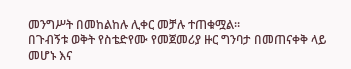መንግሥት በመከልከሉ ሊቀር መቻሉ ተጠቁሟል።
በጉብኝቱ ወቅት የስቴድየሙ የመጀመሪያ ዙር ግንባታ በመጠናቀቅ ላይ መሆኑ እና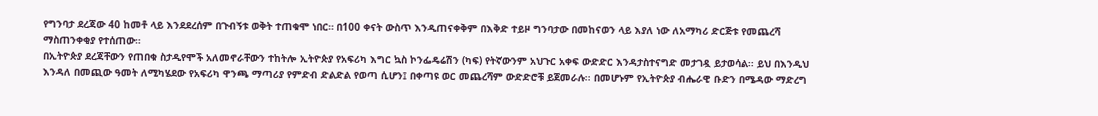የግንባታ ደረጃው 40 ከመቶ ላይ እንደደረሰም በጉብኝቱ ወቅት ተጠቁሞ ነበር። በ100 ቀናት ውስጥ እንዲጠናቀቅም በእቅድ ተይዞ ግንባታው በመከናወን ላይ እያለ ነው ለአማካሪ ድርጅቱ የመጨረሻ ማስጠንቀቂያ የተሰጠው።
በኢትዮጵያ ደረጃቸውን የጠበቁ ስታዲየሞች አለመኖራቸውን ተከትሎ ኢትዮጵያ የአፍሪካ እግር ኳስ ኮንፌዴሬሽን (ካፍ) የትኛውንም አህጉር አቀፍ ውድድር እንዳታስተናግድ መታገዷ ይታወሳል፡፡ ይህ በእንዲህ እንዳለ በመጪው ዓመት ለሚካሄደው የአፍሪካ ዋንጫ ማጣሪያ የምድብ ድልድል የወጣ ሲሆን፤ በቀጣዩ ወር መጨረሻም ውድድሮቹ ይጀመራሉ፡፡ በመሆኑም የኢትዮጵያ ብሔራዊ ቡድን በሜዳው ማድረግ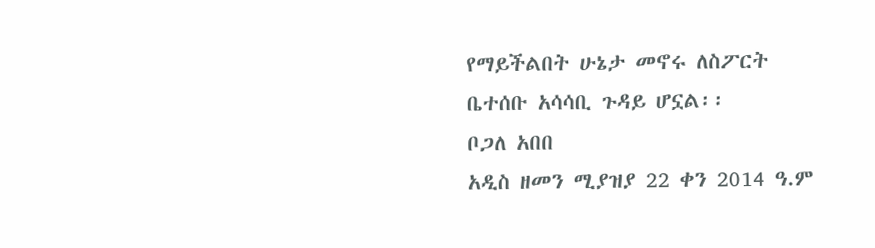የማይችልበት ሁኔታ መኖሩ ለስፖርት ቤተሰቡ አሳሳቢ ጉዳይ ሆኗል፡፡
ቦጋለ አበበ
አዲስ ዘመን ሚያዝያ 22 ቀን 2014 ዓ.ም